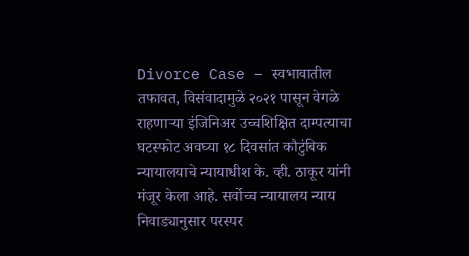Divorce Case – स्वभावातील तफावत, विसंवादामुळे २०२१ पासून वेगळे राहणाऱ्या इंजिनिअर उच्चशिक्षित दाम्पत्याचा घटस्फोट अवघ्या १८ दिवसांत कौटुंबिक न्यायालयाचे न्यायाधीश के. व्ही. ठाकूर यांनी मंजूर केला आहे. सर्वोच्च न्यायालय न्याय निवाड्यानुसार परस्पर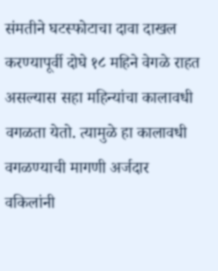संमतीने घटस्फोटाचा दावा दाखल करण्यापूर्वी दोघे १८ महिने वेगळे राहत असल्यास सहा महिन्यांचा कालावधी वगळता येतो. त्यामुळे हा कालावधी वगळण्याची मागणी अर्जदार वकिलांनी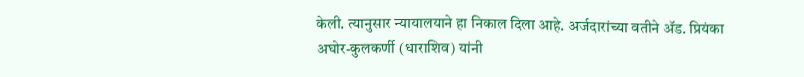केली. त्यानुसार न्यायालयाने हा निकाल दिला आहे. अर्जदारांच्या वतीने ॲड. प्रियंका अघोर-कुलकर्णी (धाराशिव) यांनी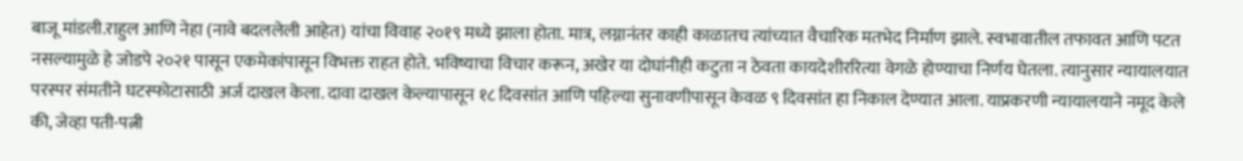बाजू मांडली.राहुल आणि नेहा (नावे बदललेली आहेत) यांचा विवाह २०१९ मध्ये झाला होता. मात्र, लग्नानंतर काही काळातच त्यांच्यात वैचारिक मतभेद निर्माण झाले. स्वभावातील तफावत आणि पटत नसल्यामुळे हे जोडपे २०२१ पासून एकमेकांपासून विभक्त राहत होते. भविष्याचा विचार करून, अखेर या दोघांनीही कटुता न ठेवता कायदेशीररित्या वेगळे होण्याचा निर्णय घेतला. त्यानुसार न्यायालयात परस्पर संमतीने घटस्फोटासाठी अर्ज दाखल केला. दावा दाखल केल्यापासून १८ दिवसांत आणि पहिल्या सुनावणीपासून केवळ ९ दिवसांत हा निकाल देण्यात आला. याप्रकरणी न्यायालयाने नमूद केले की, जेव्हा पती-पत्नी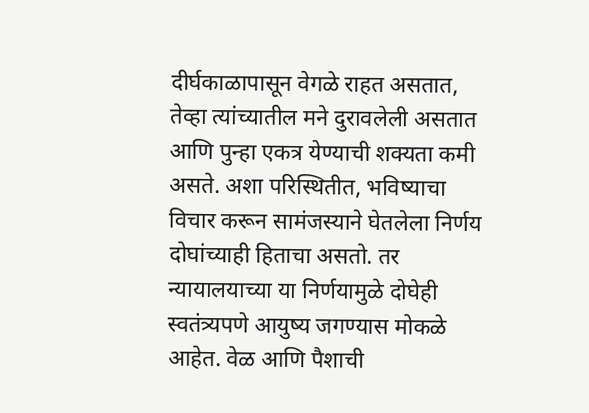दीर्घकाळापासून वेगळे राहत असतात, तेव्हा त्यांच्यातील मने दुरावलेली असतात आणि पुन्हा एकत्र येण्याची शक्यता कमी असते. अशा परिस्थितीत, भविष्याचा विचार करून सामंजस्याने घेतलेला निर्णय दोघांच्याही हिताचा असतो. तर न्यायालयाच्या या निर्णयामुळे दोघेही स्वतंत्र्यपणे आयुष्य जगण्यास मोकळे आहेत. वेळ आणि पैशाची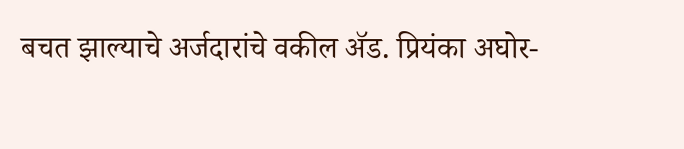बचत झाल्याचे अर्जदारांचे वकील ॲड. प्रियंका अघोर-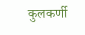कुलकर्णी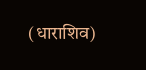(धाराशिव)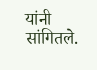यांनी सांगितले.